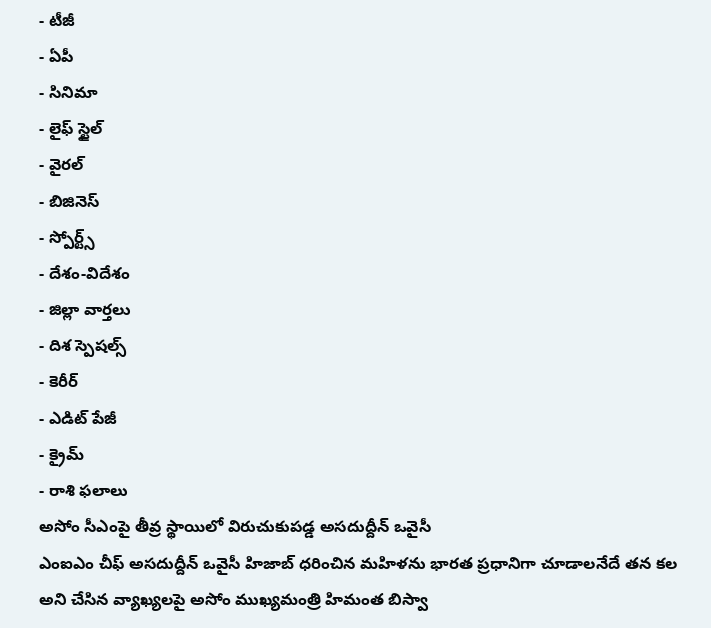- టీజీ
- ఏపీ
- సినిమా
- లైఫ్ స్టైల్
- వైరల్
- బిజినెస్
- స్పోర్ట్స్
- దేశం-విదేశం
- జిల్లా వార్తలు
- దిశ స్పెషల్స్
- కెరీర్
- ఎడిట్ పేజీ
- క్రైమ్
- రాశి ఫలాలు
అసోం సీఎంపై తీవ్ర స్థాయిలో విరుచుకుపడ్డ అసదుద్దీన్ ఒవైసీ
ఎంఐఎం చీఫ్ అసదుద్దీన్ ఒవైసీ హిజాబ్ ధరించిన మహిళను భారత ప్రధానిగా చూడాలనేదే తన కల అని చేసిన వ్యాఖ్యలపై అసోం ముఖ్యమంత్రి హిమంత బిస్వా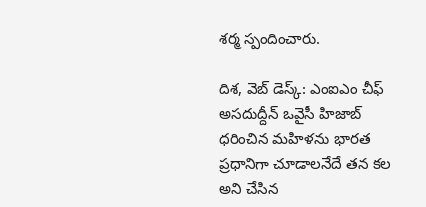శర్మ స్పందించారు.

దిశ, వెబ్ డెస్క్: ఎంఐఎం చీఫ్ అసదుద్దీన్ ఒవైసీ హిజాబ్ ధరించిన మహిళను భారత ప్రధానిగా చూడాలనేదే తన కల అని చేసిన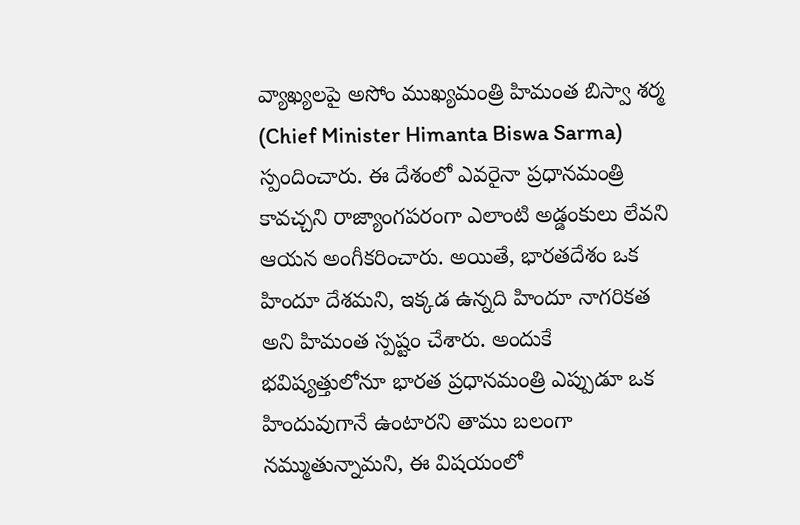వ్యాఖ్యలపై అసోం ముఖ్యమంత్రి హిమంత బిస్వా శర్మ (Chief Minister Himanta Biswa Sarma) స్పందించారు. ఈ దేశంలో ఎవరైనా ప్రధానమంత్రి కావచ్చని రాజ్యాంగపరంగా ఎలాంటి అడ్డంకులు లేవని ఆయన అంగీకరించారు. అయితే, భారతదేశం ఒక హిందూ దేశమని, ఇక్కడ ఉన్నది హిందూ నాగరికత అని హిమంత స్పష్టం చేశారు. అందుకే భవిష్యత్తులోనూ భారత ప్రధానమంత్రి ఎప్పుడూ ఒక హిందువుగానే ఉంటారని తాము బలంగా నమ్ముతున్నామని, ఈ విషయంలో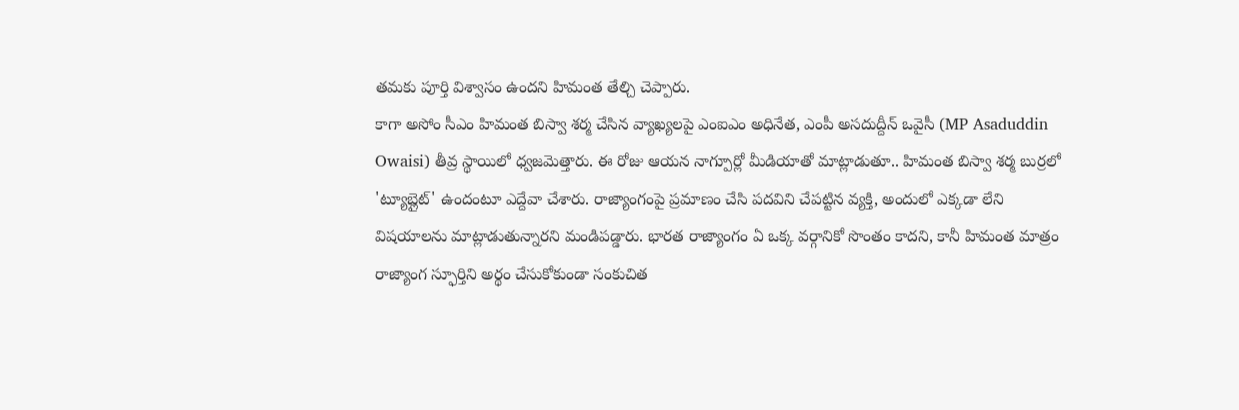తమకు పూర్తి విశ్వాసం ఉందని హిమంత తేల్చి చెప్పారు.
కాగా అసోం సీఎం హిమంత బిస్వా శర్మ చేసిన వ్యాఖ్యలపై ఎంఐఎం అధినేత, ఎంపీ అసదుద్దీన్ ఒవైసీ (MP Asaduddin Owaisi) తీవ్ర స్థాయిలో ధ్వజమెత్తారు. ఈ రోజు ఆయన నాగ్పూర్లో మీడియాతో మాట్లాడుతూ.. హిమంత బిస్వా శర్మ బుర్రలో 'ట్యూబ్లైట్' ఉందంటూ ఎద్దేవా చేశారు. రాజ్యాంగంపై ప్రమాణం చేసి పదవిని చేపట్టిన వ్యక్తి, అందులో ఎక్కడా లేని విషయాలను మాట్లాడుతున్నారని మండిపడ్డారు. భారత రాజ్యాంగం ఏ ఒక్క వర్గానికో సొంతం కాదని, కానీ హిమంత మాత్రం రాజ్యాంగ స్ఫూర్తిని అర్థం చేసుకోకుండా సంకుచిత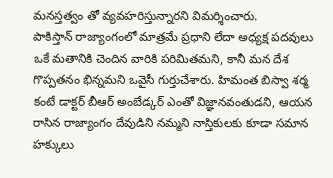మనస్తత్వం తో వ్యవహరిస్తున్నారని విమర్శించారు.
పాకిస్తాన్ రాజ్యాంగంలో మాత్రమే ప్రధాని లేదా అధ్యక్ష పదవులు ఒకే మతానికి చెందిన వారికి పరిమితమని, కానీ మన దేశ గొప్పతనం భిన్నమని ఒవైసీ గుర్తుచేశారు. హిమంత బిస్వా శర్మ కంటే డాక్టర్ బీఆర్ అంబేడ్కర్ ఎంతో విజ్ఞానవంతుడని, ఆయన రాసిన రాజ్యాంగం దేవుడిని నమ్మని నాస్తికులకు కూడా సమాన హక్కులు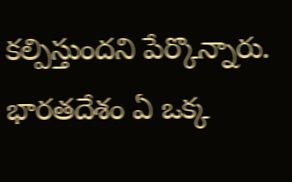కల్పిస్తుందని పేర్కొన్నారు. భారతదేశం ఏ ఒక్క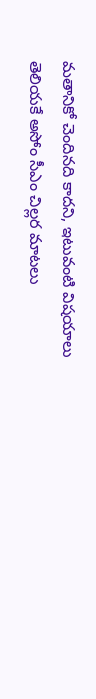మతానికో చెందినది కాదని, ఇటువంటి విషయాలు తెలియకే అసోం సీఎం చిల్లర మాటలు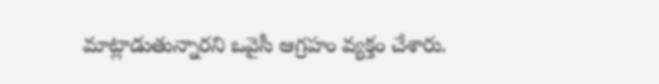మాట్లాడుతున్నారని ఒవైసీ ఆగ్రహం వ్యక్తం చేశారు.